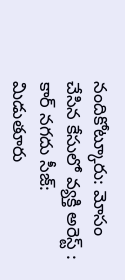నందికోట్కూరు: మోసం చేసిన కేసులో వ్యక్తి అరెస్ట్ : కార్ నగదు సీజ్: మిడుతూరు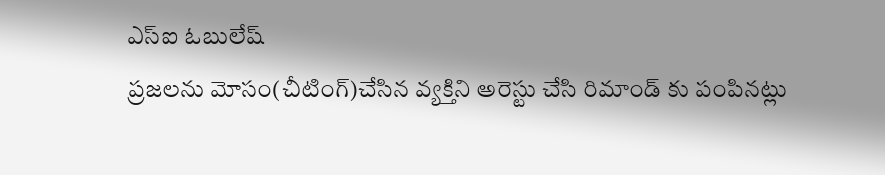ఎస్ఐ ఓబులేష్
ప్రజలను మోసం(చీటింగ్)చేసిన వ్యక్తిని అరెస్టు చేసి రిమాండ్ కు పంపినట్లు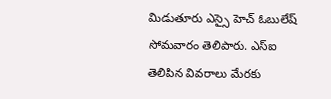మిడుతూరు ఎస్సై హెచ్ ఓబులేష్ సోమవారం తెలిపారు. ఎస్ఐ తెలిపిన వివరాలు మేరకు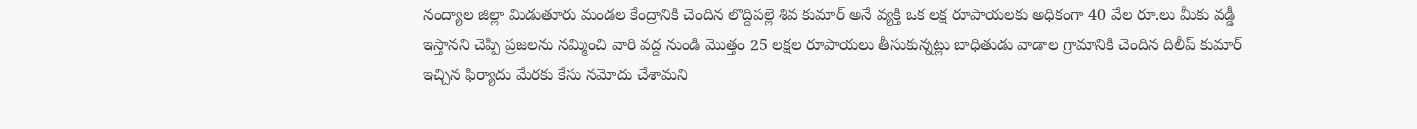నంద్యాల జిల్లా మిడుతూరు మండల కేంద్రానికి చెందిన లొద్దిపల్లె శివ కుమార్ అనే వ్యక్తి ఒక లక్ష రూపాయలకు అధికంగా 40 వేల రూ.లు మీకు వడ్డీ ఇస్తానని చెప్పి ప్రజలను నమ్మించి వారి వద్ద నుండి మొత్తం 25 లక్షల రూపాయలు తీసుకున్నట్లు బాధితుడు వాడాల గ్రామానికి చెందిన దిలీప్ కుమార్ ఇచ్చిన ఫిర్యాదు మేరకు కేసు నమోదు చేశామని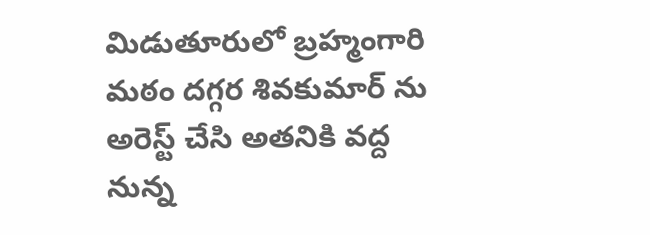మిడుతూరులో బ్రహ్మంగారి మఠం దగ్గర శివకుమార్ ను అరెస్ట్ చేసి అతనికి వద్ద నున్న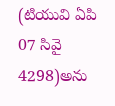(టియువి ఏపి 07 సివై 4298)అను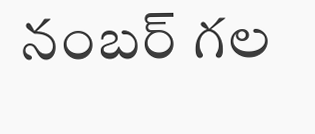నంబర్ గల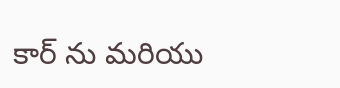కార్ ను మరియు